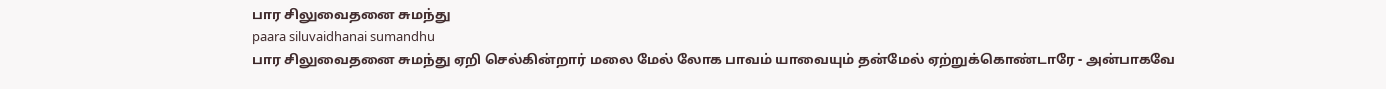பார சிலுவைதனை சுமந்து
paara siluvaidhanai sumandhu
பார சிலுவைதனை சுமந்து ஏறி செல்கின்றார் மலை மேல் லோக பாவம் யாவையும் தன்மேல் ஏற்றுக்கொண்டாரே - அன்பாகவே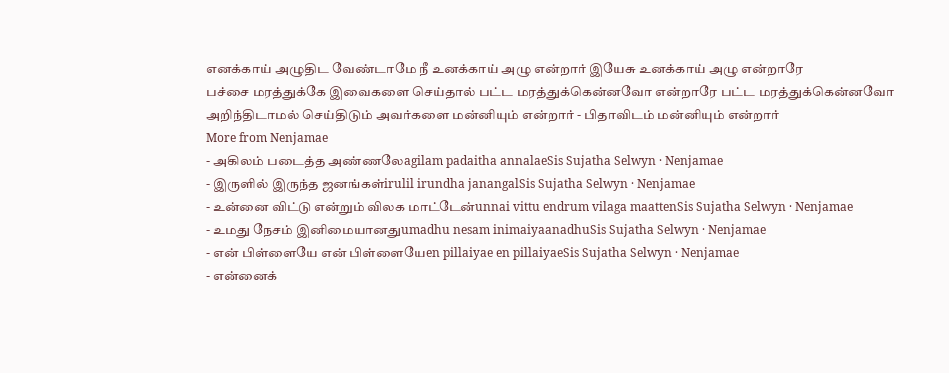எனக்காய் அழுதிட வேண்டாமே நீ உனக்காய் அழு என்றார் இயேசு உனக்காய் அழு என்றாரே
பச்சை மரத்துக்கே இவைகளை செய்தால் பட்ட மரத்துக்கென்னவோ என்றாரே பட்ட மரத்துக்கென்னவோ
அறிந்திடாமல் செய்திடும் அவர்களை மன்னியும் என்றார் - பிதாவிடம் மன்னியும் என்றார்
More from Nenjamae
- அகிலம் படைத்த அண்ணலேagilam padaitha annalaeSis Sujatha Selwyn · Nenjamae
- இருளில் இருந்த ஜனங்கள்irulil irundha janangalSis Sujatha Selwyn · Nenjamae
- உன்னை விட்டு என்றும் விலக மாட்டேன்unnai vittu endrum vilaga maattenSis Sujatha Selwyn · Nenjamae
- உமது நேசம் இனிமையானதுumadhu nesam inimaiyaanadhuSis Sujatha Selwyn · Nenjamae
- என் பிள்ளையே என் பிள்ளையேen pillaiyae en pillaiyaeSis Sujatha Selwyn · Nenjamae
- என்னைக்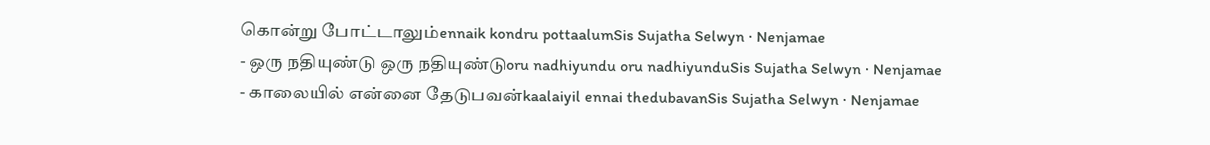கொன்று போட்டாலும்ennaik kondru pottaalumSis Sujatha Selwyn · Nenjamae
- ஒரு நதியுண்டு ஒரு நதியுண்டுoru nadhiyundu oru nadhiyunduSis Sujatha Selwyn · Nenjamae
- காலையில் என்னை தேடுபவன்kaalaiyil ennai thedubavanSis Sujatha Selwyn · Nenjamae